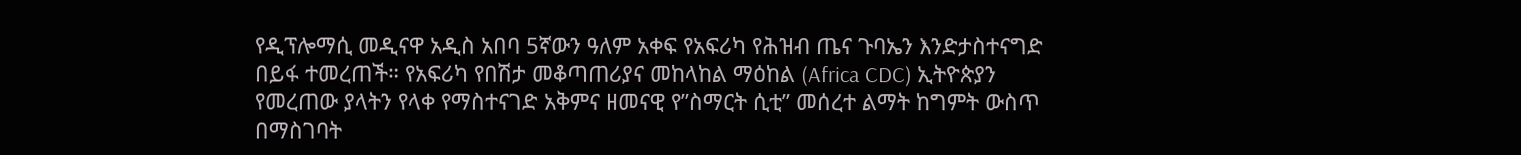የዲፕሎማሲ መዲናዋ አዲስ አበባ 5ኛውን ዓለም አቀፍ የአፍሪካ የሕዝብ ጤና ጉባኤን እንድታስተናግድ በይፋ ተመረጠች። የአፍሪካ የበሽታ መቆጣጠሪያና መከላከል ማዕከል (Africa CDC) ኢትዮጵያን የመረጠው ያላትን የላቀ የማስተናገድ አቅምና ዘመናዊ የ”ስማርት ሲቲ” መሰረተ ልማት ከግምት ውስጥ በማስገባት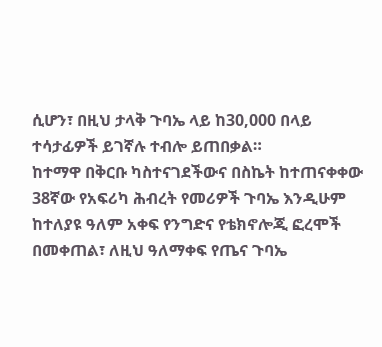ሲሆን፣ በዚህ ታላቅ ጉባኤ ላይ ከ30,000 በላይ ተሳታፊዎች ይገኛሉ ተብሎ ይጠበቃል።
ከተማዋ በቅርቡ ካስተናገደችውና በስኬት ከተጠናቀቀው 38ኛው የአፍሪካ ሕብረት የመሪዎች ጉባኤ እንዲሁም ከተለያዩ ዓለም አቀፍ የንግድና የቴክኖሎጂ ፎረሞች በመቀጠል፣ ለዚህ ዓለማቀፍ የጤና ጉባኤ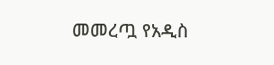መመረጧ የአዲስ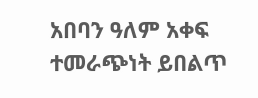አበባን ዓለም አቀፍ ተመራጭነት ይበልጥ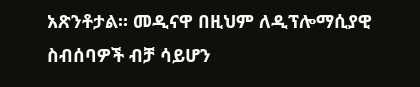አጽንቶታል። መዲናዋ በዚህም ለዲፕሎማሲያዊ ስብሰባዎች ብቻ ሳይሆን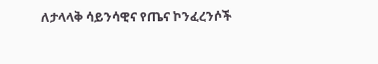ለታላላቅ ሳይንሳዊና የጤና ኮንፈረንሶች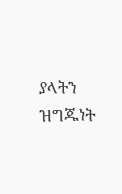ያላትን ዝግጁነት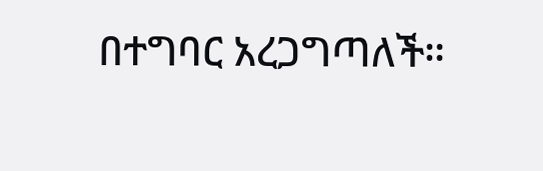በተግባር አረጋግጣለች።